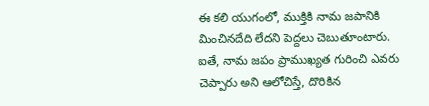ఈ కలి యుగంలో, ముక్తికి నామ జపానికి మించినదేది లేదని పెద్దలు చెబుతూంటారు. ఐతే, నామ జపం ప్రాముఖ్యత గురించి ఎవరు చెప్పారు అని ఆలోచిస్తే, దొరికిన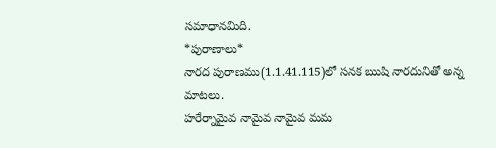సమాధానమిది.
*పురాణాలు*
నారద పురాణము(1.1.41.115)లో సనక ఋషి నారదునితో అన్న మాటలు.
హరేర్నామైవ నామైవ నామైవ మమ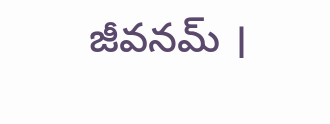జీవనమ్ ।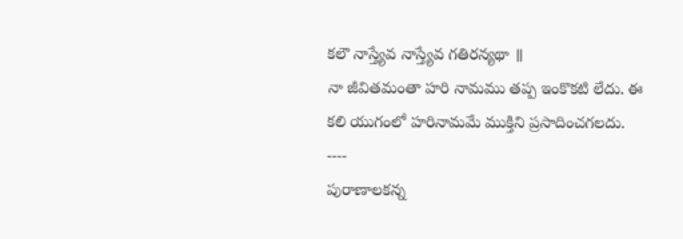కలౌ నాస్త్యేవ నాస్త్యేవ గతిరన్యథా ॥
నా జీవితమంతా హరి నామము తప్ప ఇంకొకటి లేదు. ఈ కలి యుగంలో హరినామమే ముక్తిని ప్రసాదించగలదు.
----
పురాణాలకన్న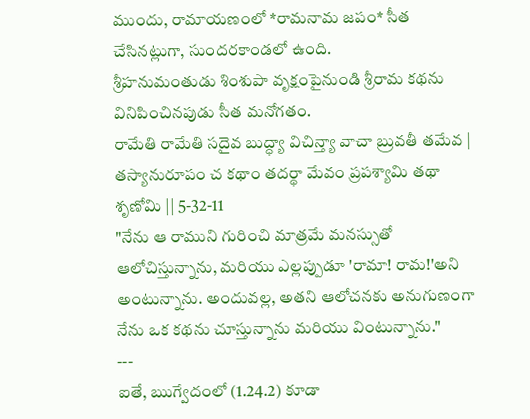ముందు, రామాయణంలో *రామనామ జపం* సీత చేసినట్లుగా, సుందరకాండలో ఉంది.
శ్రీహనుమంతుడు శింశుపా వృక్షంపైనుండి శ్రీరామ కథను వినిపించినపుడు సీత మనోగతం.
రామేతి రామేతి సదైవ బుద్ధ్యా విచిన్త్యా వాచా బ్రువతీ తమేవ |
తస్యానురూపం చ కథాం తదర్థా మేవం ప్రపశ్యామి తథా శృణోమి || 5-32-11
"నేను ఆ రాముని గురించి మాత్రమే మనస్సుతో ఆలోచిస్తున్నాను, మరియు ఎల్లప్పుడూ 'రామా! రామ!'అని అంటున్నాను. అందువల్ల, అతని ఆలోచనకు అనుగుణంగా నేను ఒక కథను చూస్తున్నాను మరియు వింటున్నాను."
---
ఐతే, ఋగ్వేదంలో (1.24.2) కూడా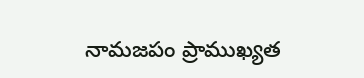నామజపం ప్రాముఖ్యత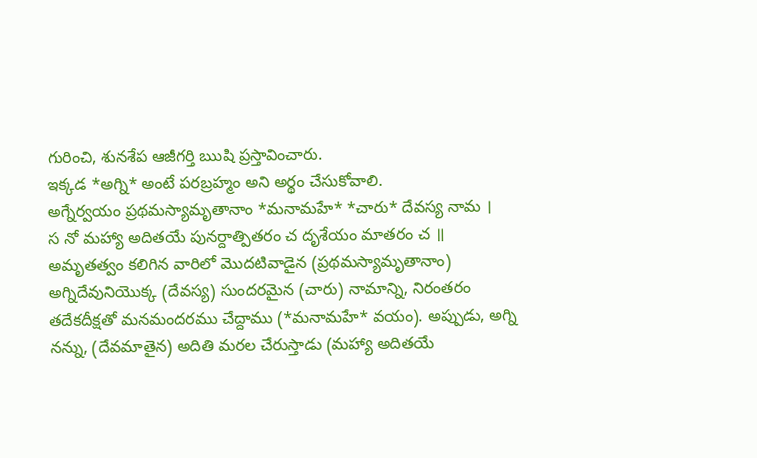గురించి, శునశేప ఆజీగర్తి ఋషి ప్రస్తావించారు.
ఇక్కడ *అగ్ని* అంటే పరబ్రహ్మం అని అర్థం చేసుకోవాలి.
అగ్నేర్వయం ప్రథమస్యామృతానాం *మనామహే* *చారు* దేవస్య నామ ।
స నో మహ్యా అదితయే పునర్దాత్పితరం చ దృశేయం మాతరం చ ॥
అమృతత్వం కలిగిన వారిలో మొదటివాడైన (ప్రథమస్యామృతానాం) అగ్నిదేవునియొక్క (దేవస్య) సుందరమైన (చారు) నామాన్ని, నిరంతరం తదేకదీక్షతో మనమందరము చేద్దాము (*మనామహే* వయం). అప్పుడు, అగ్ని నన్ను, (దేవమాతైన) అదితి మరల చేరుస్తాడు (మహ్యా అదితయే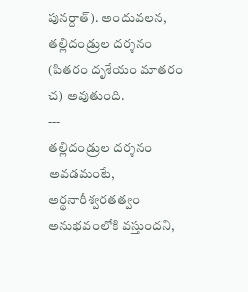పునర్దాత్). అందువలన, తల్లిదండ్రుల దర్శనం (పితరం దృశేయం మాతరం చ) అవుతుంది.
---
తల్లిదండ్రుల దర్శనం అవడమంటే, అర్థనారీశ్వరతత్వం అనుభవంలోకి వస్తుందని,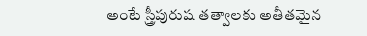అంటే స్త్రీపురుష తత్వాలకు అతీతమైన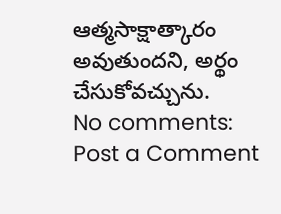ఆత్మసాక్షాత్కారం అవుతుందని, అర్థం చేసుకోవచ్చును.
No comments:
Post a Comment